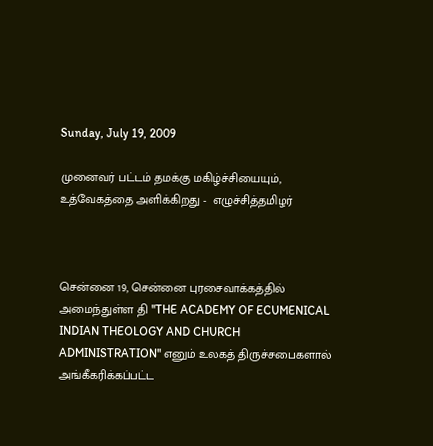Sunday, July 19, 2009

முனைவர் பட்டம் தமக்கு மகிழ்ச்சியையும், உத்வேகத்தை அளிக்கிறது -  எழுச்சித்தமிழர்



சென்னை 19, சென்னை புரசைவாக்கத்தில் அமைந்துள்ள தி ''THE ACADEMY OF ECUMENICAL INDIAN THEOLOGY AND CHURCH ADMINISTRATION'' எனும் உலகத் திருச்சபைகளால் அங்கீகரிக்கப்பட்ட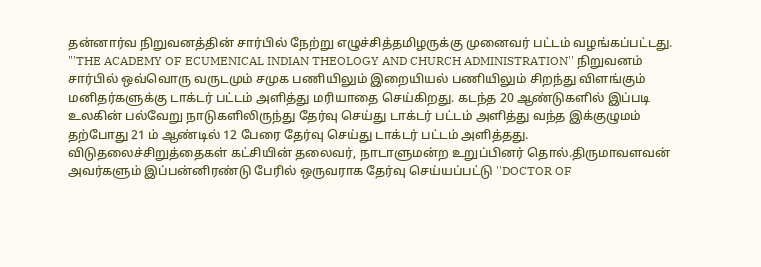தன்னார்வ நிறுவனத்தின் சார்பில் நேற்று எழுச்சித்தமிழருக்கு முனைவர் பட்டம் வழங்கப்பட்டது. "'THE ACADEMY OF ECUMENICAL INDIAN THEOLOGY AND CHURCH ADMINISTRATION'' நிறுவனம் சார்பில் ஒவ்வொரு வருடமும் சமுக பணியிலும் இறையியல் பணியிலும் சிறந்து விளங்கும் மனிதர்களுக்கு டாக்டர் பட்டம் அளித்து மரியாதை செய்கிறது. கடந்த 20 ஆண்டுகளில் இப்படி உலகின் பல்வேறு நாடுகளிலிருந்து தேர்வு செய்து டாக்டர் பட்டம் அளித்து வந்த இக்குழுமம் தற்போது 21 ம் ஆண்டில் 12 பேரை தேர்வு செய்து டாக்டர் பட்டம் அளித்தது. விடுதலைச்சிறுத்தைகள் கட்சியின் தலைவர், நாடாளுமன்ற உறுப்பினர் தொல்.திருமாவளவன் அவர்களும் இப்பன்னிரண்டு பேரில் ஒருவராக தேர்வு செய்யப்பட்டு ''DOCTOR OF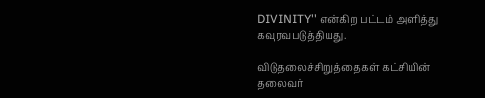DIVINITY'' என்கிற பட்டம் அளித்து கவுரவபடுத்தியது.

விடுதலைச்சிறுத்தைகள் கட்சியின் தலைவர்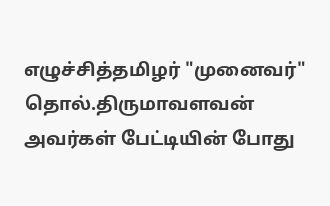எழுச்சித்தமிழர் "முனைவர்" தொல்.திருமாவளவன் அவர்கள் பேட்டியின் போது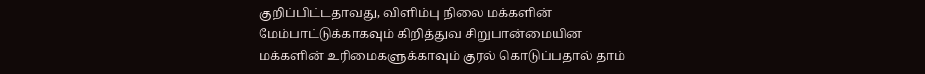குறிப்பிட்டதாவது, விளிம்பு நிலை மக்களின் மேம்பாட்டுக்காகவும் கிறித்துவ சிறுபான்மையின மக்களின் உரிமைகளுக்காவும் குரல் கொடுப்பதால் தாம்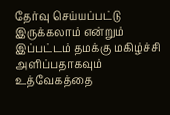தேர்வு செய்யப்பட்டு இருக்கலாம் என்றும் இப்பட்டம் தமக்கு மகிழ்ச்சி அளிப்பதாகவும் உத்வேகத்தை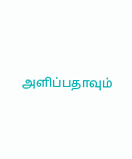அளிப்பதாவும்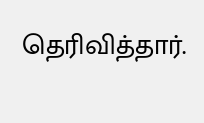தெரிவித்தார்.